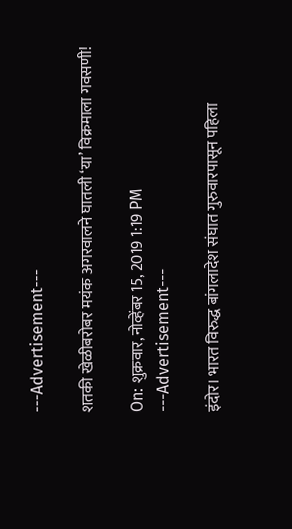---Advertisement---

शतकी खेळीबरोबर मयंक अगरवालने घातली ‘या’ विक्रमाला गवसणी!

On: शुक्रवार, नोव्हेंबर 15, 2019 1:19 PM
---Advertisement---

इंदोर। भारत विरुद्ध बांगलादेश संघात गुरुवारपासून पहिला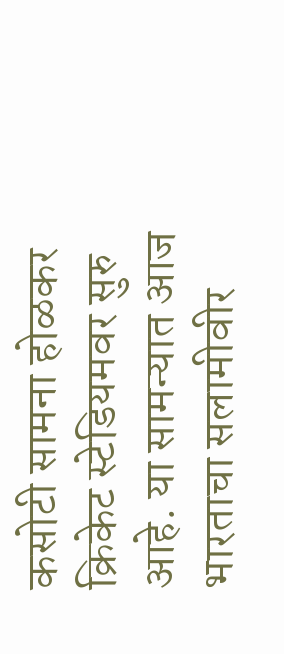कसोटी सामना होळकर क्रिकेट स्टेडियमवर सुरु आहे. या सामन्यात आज भारताचा सलामीवीर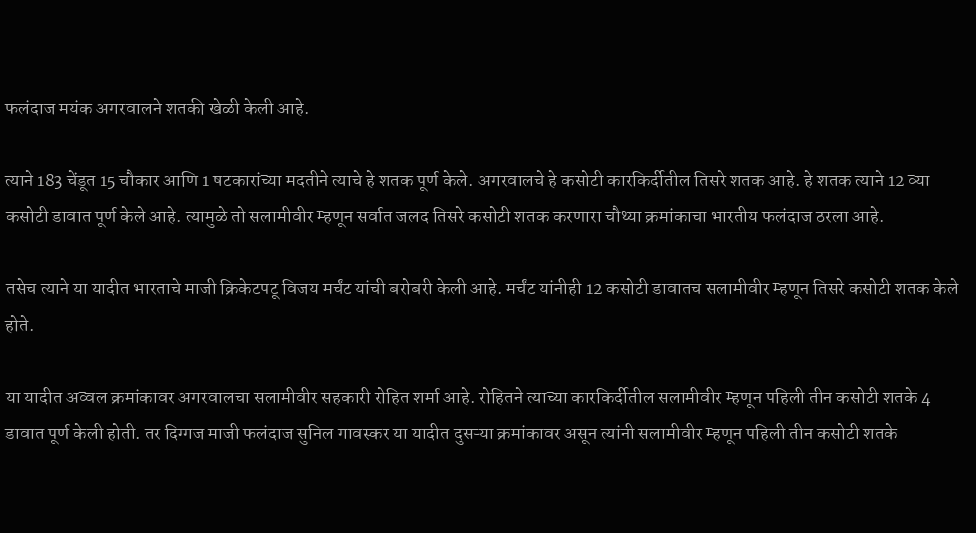फलंदाज मयंक अगरवालने शतकी खेळी केली आहे.

त्याने 183 चेंडूत 15 चौकार आणि 1 षटकारांच्या मदतीने त्याचे हे शतक पूर्ण केले. अगरवालचे हे कसोटी कारकिर्दीतील तिसरे शतक आहे. हे शतक त्याने 12 व्या कसोटी डावात पूर्ण केले आहे. त्यामुळे तो सलामीवीर म्हणून सर्वात जलद तिसरे कसोटी शतक करणारा चौथ्या क्रमांकाचा भारतीय फलंदाज ठरला आहे.

तसेच त्याने या यादीत भारताचे माजी क्रिकेटपटू विजय मर्चंट यांची बरोबरी केली आहे. मर्चंट यांनीही 12 कसोटी डावातच सलामीवीर म्हणून तिसरे कसोटी शतक केले होते.

या यादीत अव्वल क्रमांकावर अगरवालचा सलामीवीर सहकारी रोहित शर्मा आहे. रोहितने त्याच्या कारकिर्दीतील सलामीवीर म्हणून पहिली तीन कसोटी शतके 4 डावात पूर्ण केली होती. तर दिग्गज माजी फलंदाज सुनिल गावस्कर या यादीत दुसऱ्या क्रमांकावर असून त्यांनी सलामीवीर म्हणून पहिली तीन कसोटी शतके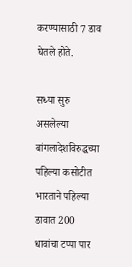करण्यासाठी 7 डाव घेतले होते.

सध्या सुरु असलेल्या बांगलादेशविरुद्धच्या पहिल्या कसोटीत भारताने पहिल्या डावात 200 धावांचा टप्पा पार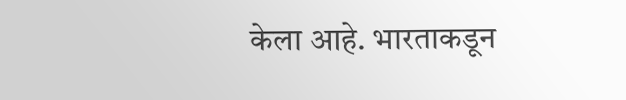केला आहे. भारताकडून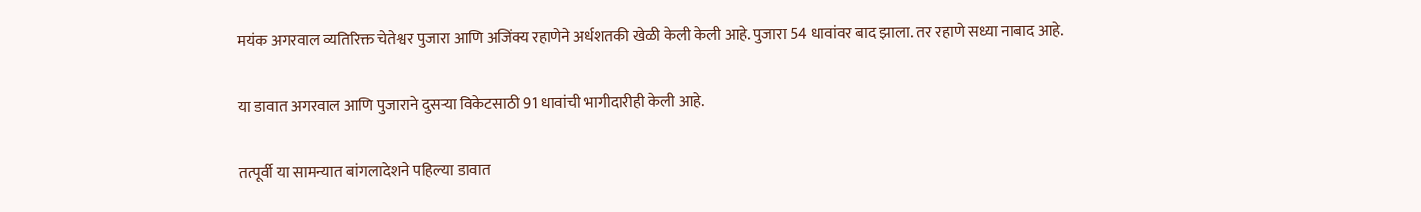मयंक अगरवाल व्यतिरिक्त चेतेश्वर पुजारा आणि अजिंक्य रहाणेने अर्धशतकी खेळी केली केली आहे. पुजारा 54 धावांवर बाद झाला. तर रहाणे सध्या नाबाद आहे.

या डावात अगरवाल आणि पुजाराने दुसऱ्या विकेटसाठी 91 धावांची भागीदारीही केली आहे.

तत्पूर्वी या सामन्यात बांगलादेशने पहिल्या डावात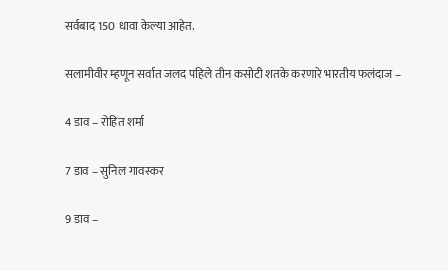सर्वबाद 150 धावा केल्या आहेत.

सलामीवीर म्हणून सर्वात जलद पहिले तीन कसोटी शतके करणारे भारतीय फलंदाज –

4 डाव – रोहित शर्मा

7 डाव – सुनिल गावस्कर

9 डाव –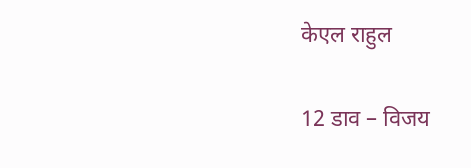केएल राहुल

12 डाव – विजय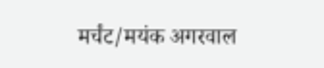मर्चंट/मयंक अगरवाल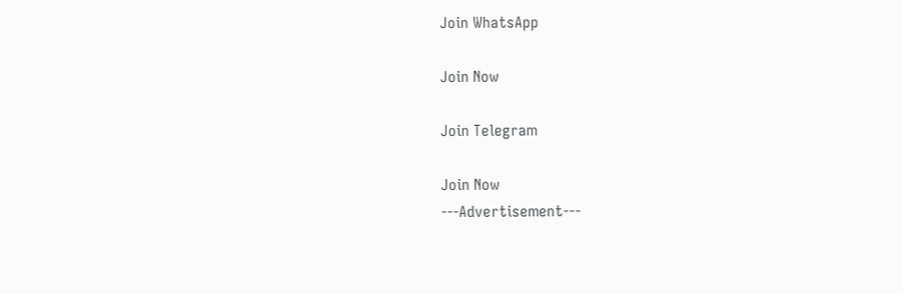Join WhatsApp

Join Now

Join Telegram

Join Now
---Advertisement---